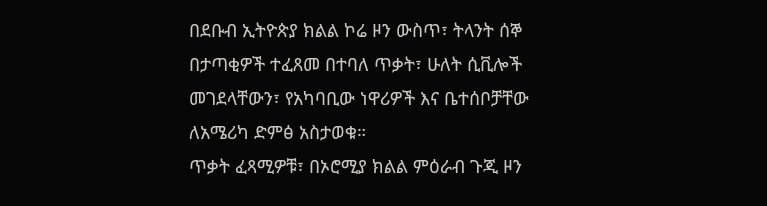በደቡብ ኢትዮጵያ ክልል ኮሬ ዞን ውስጥ፣ ትላንት ሰኞ በታጣቂዎች ተፈጸመ በተባለ ጥቃት፣ ሁለት ሲቪሎች መገደላቸውን፣ የአካባቢው ነዋሪዎች እና ቤተሰቦቻቸው ለአሜሪካ ድምፅ አስታወቁ።
ጥቃት ፈጻሚዎቹ፣ በኦሮሚያ ክልል ምዕራብ ጉጂ ዞን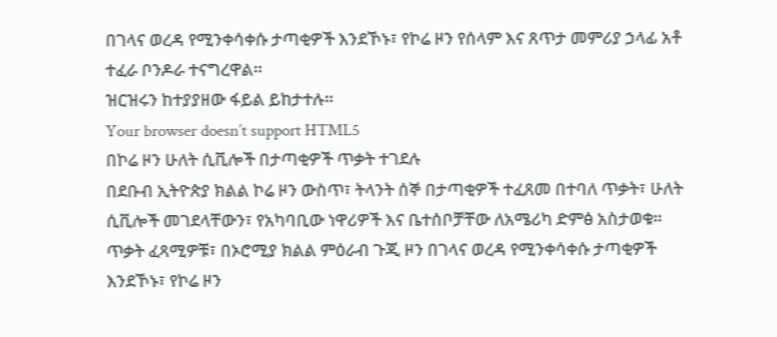በገላና ወረዳ የሚንቀሳቀሱ ታጣቂዎች እንደኾኑ፣ የኮሬ ዞን የሰላም እና ጸጥታ መምሪያ ኃላፊ አቶ ተፈራ ቦንዶራ ተናግረዋል።
ዝርዝሩን ከተያያዘው ፋይል ይከታተሉ።
Your browser doesn’t support HTML5
በኮሬ ዞን ሁለት ሲቪሎች በታጣቂዎች ጥቃት ተገደሉ
በደቡብ ኢትዮጵያ ክልል ኮሬ ዞን ውስጥ፣ ትላንት ሰኞ በታጣቂዎች ተፈጸመ በተባለ ጥቃት፣ ሁለት ሲቪሎች መገደላቸውን፣ የአካባቢው ነዋሪዎች እና ቤተሰቦቻቸው ለአሜሪካ ድምፅ አስታወቁ።
ጥቃት ፈጻሚዎቹ፣ በኦሮሚያ ክልል ምዕራብ ጉጂ ዞን በገላና ወረዳ የሚንቀሳቀሱ ታጣቂዎች እንደኾኑ፣ የኮሬ ዞን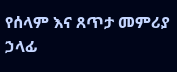የሰላም እና ጸጥታ መምሪያ ኃላፊ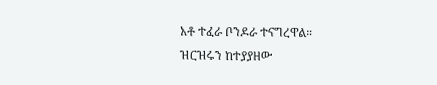አቶ ተፈራ ቦንዶራ ተናግረዋል።
ዝርዝሩን ከተያያዘው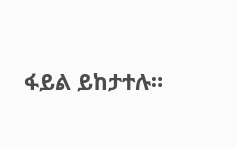ፋይል ይከታተሉ።